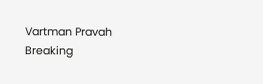Vartman Pravah
Breaking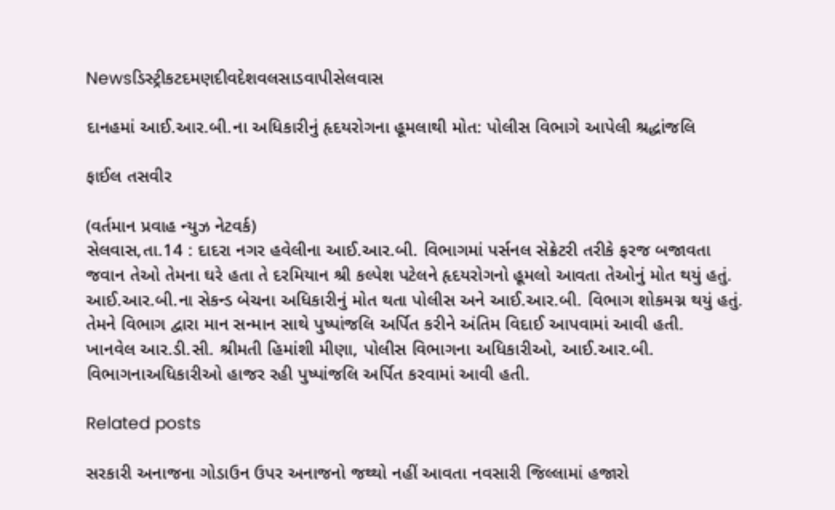Newsડિસ્ટ્રીકટદમણદીવદેશવલસાડવાપીસેલવાસ

દાનહમાં આઈ.આર.બી.ના અધિકારીનું હૃદયરોગના હૂમલાથી મોત: પોલીસ વિભાગે આપેલી શ્રદ્ધાંજલિ

ફાઈલ તસવીર

(વર્તમાન પ્રવાહ ન્‍યુઝ નેટવર્ક)
સેલવાસ,તા.14 : દાદરા નગર હવેલીના આઈ.આર.બી. વિભાગમાં પર્સનલ સેક્રેટરી તરીકે ફરજ બજાવતા જવાન તેઓ તેમના ઘરે હતા તે દરમિયાન શ્રી કલ્‍પેશ પટેલને હૃદયરોગનો હૂમલો આવતા તેઓનું મોત થયું હતું. આઈ.આર.બી.ના સેકન્‍ડ બેચના અધિકારીનું મોત થતા પોલીસ અને આઈ.આર.બી. વિભાગ શોકમગ્ન થયું હતું. તેમને વિભાગ દ્વારા માન સન્‍માન સાથે પુષ્‍પાંજલિ અર્પિત કરીને અંતિમ વિદાઈ આપવામાં આવી હતી.
ખાનવેલ આર.ડી.સી. શ્રીમતી હિમાંશી મીણા, પોલીસ વિભાગના અધિકારીઓ, આઈ.આર.બી. વિભાગનાઅધિકારીઓ હાજર રહી પુષ્‍પાંજલિ અર્પિત કરવામાં આવી હતી.

Related posts

સરકારી અનાજના ગોડાઉન ઉપર અનાજનો જથ્‍થો નહીં આવતા નવસારી જિલ્લામાં હજારો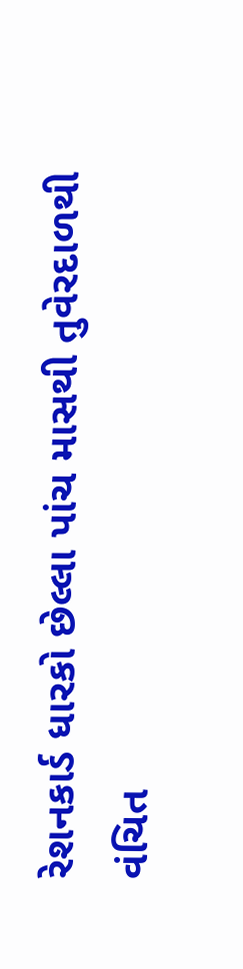રેશનકાર્ડ ધારકો છેલ્લા પાંચ માસથી તુવેરદાળથી વંચિત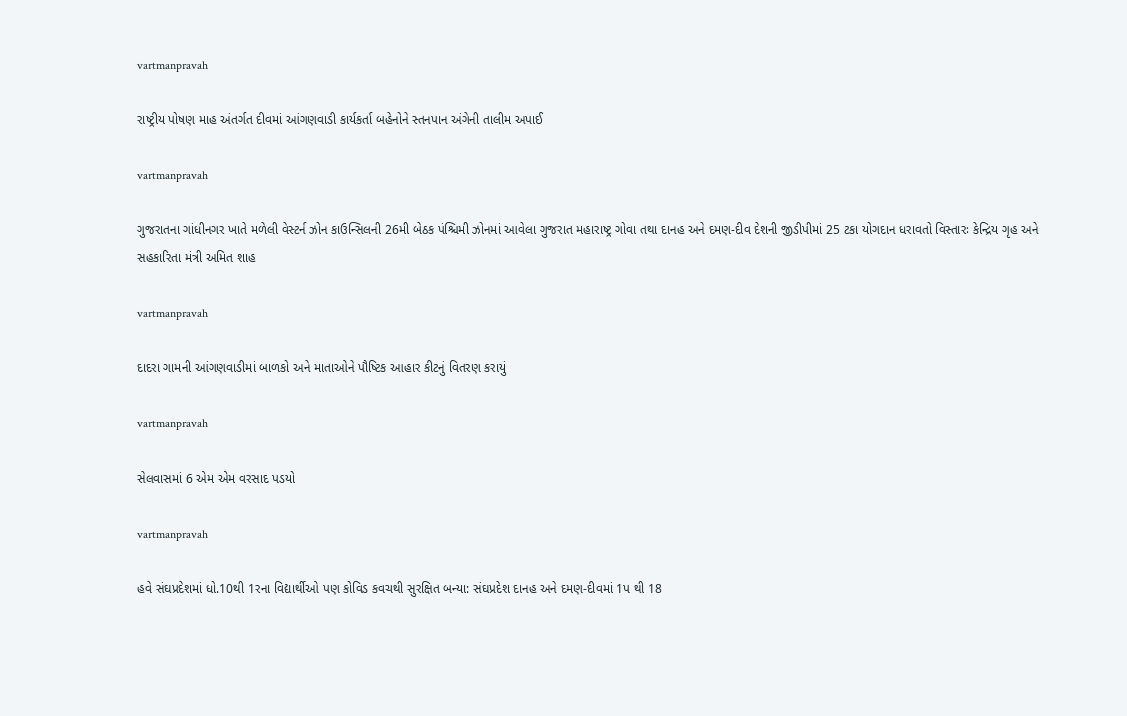vartmanpravah

રાષ્‍ટ્રીય પોષણ માહ અંતર્ગત દીવમાં આંગણવાડી કાર્યકર્તા બહેનોને સ્‍તનપાન અંગેની તાલીમ અપાઈ

vartmanpravah

ગુજરાતના ગાંધીનગર ખાતે મળેલી વેસ્‍ટર્ન ઝોન કાઉન્‍સિલની 26મી બેઠક પંશ્ચિમી ઝોનમાં આવેલા ગુજરાત મહારાષ્‍ટ્ર ગોવા તથા દાનહ અને દમણ-દીવ દેશની જીડીપીમાં 25 ટકા યોગદાન ધરાવતો વિસ્‍તારઃ કેન્‍દ્રિય ગૃહ અને સહકારિતા મંત્રી અમિત શાહ

vartmanpravah

દાદરા ગામની આંગણવાડીમાં બાળકો અને માતાઓને પૌષ્‍ટિક આહાર કીટનું વિતરણ કરાયું

vartmanpravah

સેલવાસમાં 6 એમ એમ વરસાદ પડયો

vartmanpravah

હવે સંઘપ્રદેશમાં ધો.10થી 1રના વિદ્યાર્થીઓ પણ કોવિડ કવચથી સુરક્ષિત બન્‍યા: સંઘપ્રદેશ દાનહ અને દમણ-દીવમાં 1પ થી 18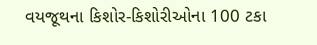વયજૂથના કિશોર-કિશોરીઓના 100 ટકા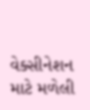વેક્‍સીનેશન માટે મળેલી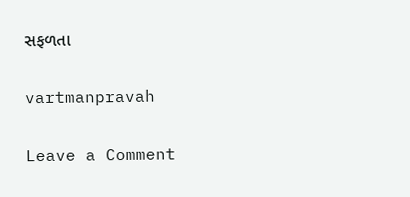સફળતા

vartmanpravah

Leave a Comment